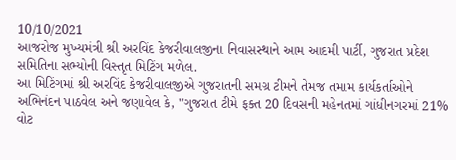10/10/2021
આજરોજ મુખ્યમંત્રી શ્રી અરવિંદ કેજરીવાલજીના નિવાસસ્થાને આમ આદમી પાર્ટી, ગુજરાત પ્રદેશ સમિતિના સભ્યોની વિસ્તૃત મિટિંગ મળેલ.
આ મિટિંગમાં શ્રી અરવિંદ કેજરીવાલજીએ ગુજરાતની સમગ્ર ટીમને તેમજ તમામ કાર્યકર્તાઓને અભિનંદન પાઠવેલ અને જણાવેલ કે, "ગુજરાત ટીમે ફક્ત 20 દિવસની મહેનતમાં ગાંધીનગરમાં 21% વોટ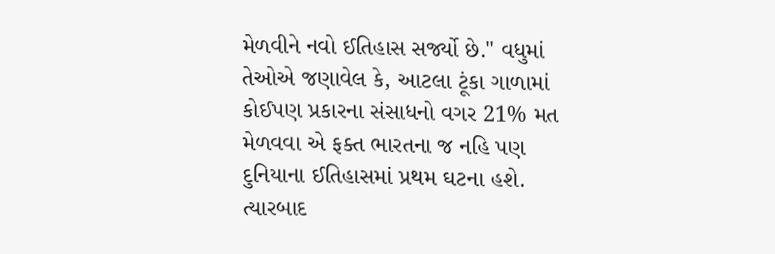મેળવીને નવો ઈતિહાસ સર્જ્યો છે." વધુમાં તેઓએ જણાવેલ કે, આટલા ટૂંકા ગાળામાં કોઈપણ પ્રકારના સંસાધનો વગર 21% મત મેળવવા એ ફક્ત ભારતના જ નહિ પણ દુનિયાના ઈતિહાસમાં પ્રથમ ઘટના હશે.
ત્યારબાદ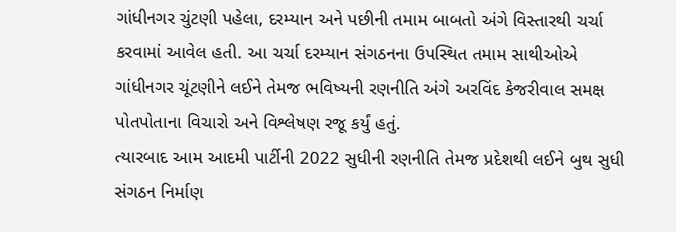ગાંધીનગર ચુંટણી પહેલા, દરમ્યાન અને પછીની તમામ બાબતો અંગે વિસ્તારથી ચર્ચા કરવામાં આવેલ હતી. આ ચર્ચા દરમ્યાન સંગઠનના ઉપસ્થિત તમામ સાથીઓએ ગાંધીનગર ચૂંટણીને લઈને તેમજ ભવિષ્યની રણનીતિ અંગે અરવિંદ કેજરીવાલ સમક્ષ પોતપોતાના વિચારો અને વિશ્લેષણ રજૂ કર્યું હતું.
ત્યારબાદ આમ આદમી પાર્ટીની 2022 સુધીની રણનીતિ તેમજ પ્રદેશથી લઈને બુથ સુધી સંગઠન નિર્માણ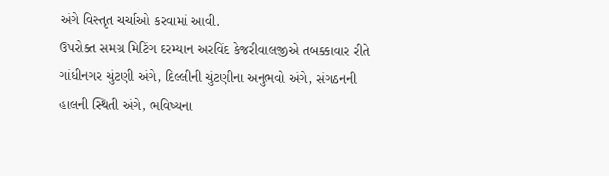અંગે વિસ્તૃત ચર્ચાઓ કરવામાં આવી.
ઉપરોક્ત સમગ્ર મિટિંગ દરમ્યાન અરવિંદ કેજરીવાલજીએ તબક્કાવાર રીતે ગાંધીનગર ચુંટણી અંગે, દિલ્લીની ચુંટણીના અનુભવો અંગે, સંગઠનની હાલની સ્થિતી અંગે, ભવિષ્યના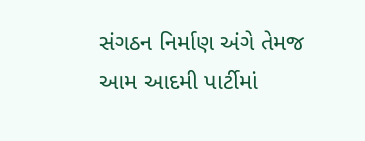સંગઠન નિર્માણ અંગે તેમજ આમ આદમી પાર્ટીમાં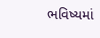ભવિષ્યમાં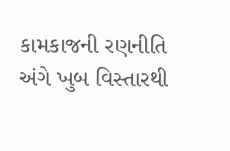કામકાજની રણનીતિ અંગે ખુબ વિસ્તારથી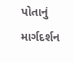પોતાનું માર્ગદર્શન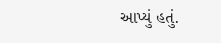આપ્યું હતું.